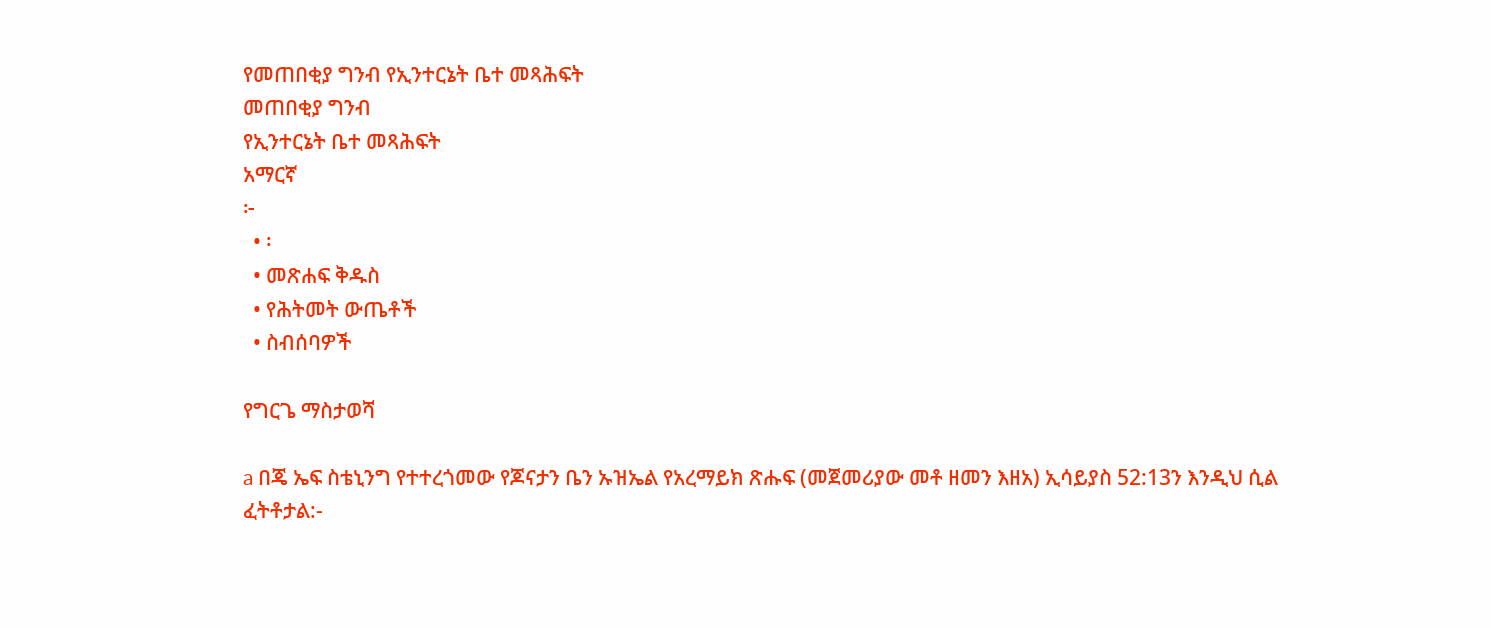የመጠበቂያ ግንብ የኢንተርኔት ቤተ መጻሕፍት
መጠበቂያ ግንብ
የኢንተርኔት ቤተ መጻሕፍት
አማርኛ
፦
  • ፡
  • መጽሐፍ ቅዱስ
  • የሕትመት ውጤቶች
  • ስብሰባዎች

የግርጌ ማስታወሻ

a በጄ ኤፍ ስቴኒንግ የተተረጎመው የጆናታን ቤን ኡዝኤል የአረማይክ ጽሑፍ (መጀመሪያው መቶ ዘመን እዘአ) ኢሳይያስ 52:13ን እንዲህ ሲል ፈትቶታል:-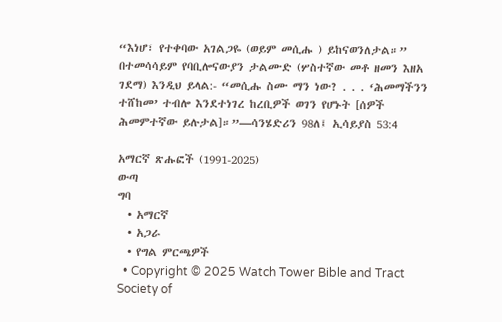“እነሆ፣ የተቀባው አገልጋዬ (ወይም መሲሑ ) ይከናወንለታል።” በተመሳሳይም የባቢሎናውያን ታልሙድ (ሦስተኛው መቶ ዘመን እዘአ ገደማ) እንዲህ ይላል:- “መሲሑ ስሙ ማን ነው? . . . ‘ሕመማችንን ተሸከመ’ ተብሎ እንደተነገረ ከረቢዎች ወገን የሆኑት [ሰዎች ሕመምተኛው ይሉታል]።”—ሳንሄድሪን 98ለ፤ ኢሳይያስ 53:4

አማርኛ ጽሑፎች (1991-2025)
ውጣ
ግባ
  • አማርኛ
  • አጋራ
  • የግል ምርጫዎች
  • Copyright © 2025 Watch Tower Bible and Tract Society of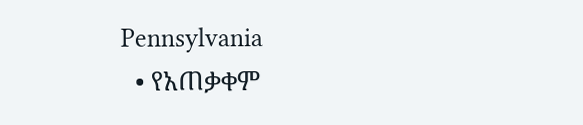Pennsylvania
  • የአጠቃቀም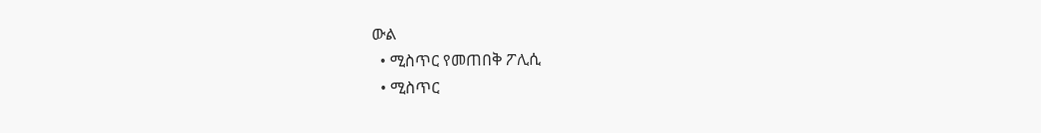ውል
  • ሚስጥር የመጠበቅ ፖሊሲ
  • ሚስጥር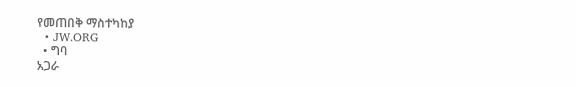የመጠበቅ ማስተካከያ
  • JW.ORG
  • ግባ
አጋራ